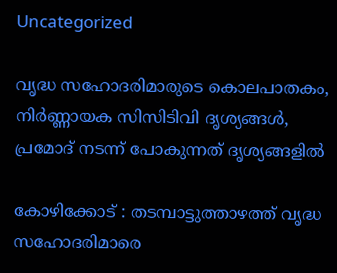Uncategorized

വൃദ്ധ സഹോദരിമാരുടെ കൊലപാതകം, നിർണ്ണായക സിസിടിവി ദൃശ്യങ്ങൾ, പ്രമോദ് നടന്ന് പോകുന്നത് ദൃശ്യങ്ങളിൽ

കോഴിക്കോട് : തടമ്പാട്ടുത്താഴത്ത് വൃദ്ധ സഹോദരിമാരെ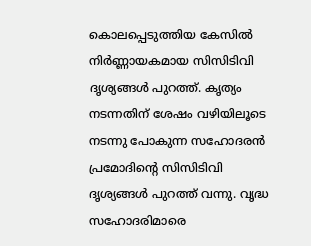കൊലപ്പെടുത്തിയ കേസിൽ നിർണ്ണായകമായ സിസിടിവി ദൃശ്യങ്ങൾ പുറത്ത്. കൃത്യം നടന്നതിന് ശേഷം വഴിയിലൂടെ നടന്നു പോകുന്ന സഹോദരൻ പ്രമോദിന്റെ സിസിടിവി ദൃശ്യങ്ങൾ പുറത്ത് വന്നു. വൃദ്ധ സഹോദരിമാരെ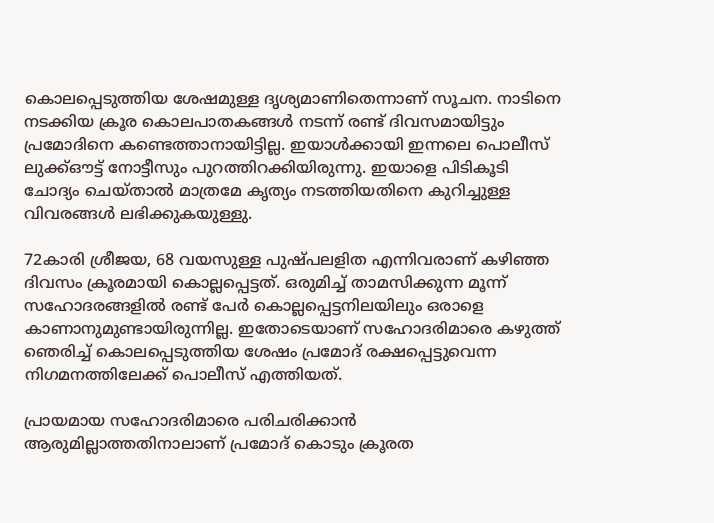കൊലപ്പെടുത്തിയ ശേഷമുള്ള ദൃശ്യമാണിതെന്നാണ് സൂചന. നാടിനെ നടക്കിയ ക്രൂര കൊലപാതകങ്ങൾ നടന്ന് രണ്ട് ദിവസമായിട്ടും പ്രമോദിനെ കണ്ടെത്താനായിട്ടില്ല. ഇയാൾക്കായി ഇന്നലെ പൊലീസ് ലുക്ക്ഔട്ട് നോട്ടീസും പുറത്തിറക്കിയിരുന്നു. ഇയാളെ പിടികൂടി ചോദ്യം ചെയ്താൽ മാത്രമേ കൃത്യം നടത്തിയതിനെ കുറിച്ചുള്ള വിവരങ്ങൾ ലഭിക്കുകയുള്ളു.

72കാരി ശ്രീജയ, 68 വയസുള്ള പുഷ്പലളിത എന്നിവരാണ് കഴിഞ്ഞ ദിവസം ക്രൂരമായി കൊല്ലപ്പെട്ടത്. ഒരുമിച്ച് താമസിക്കുന്ന മൂന്ന് സഹോദരങ്ങളിൽ രണ്ട് പേർ കൊല്ലപ്പെട്ടനിലയിലും ഒരാളെ കാണാനുമുണ്ടായിരുന്നില്ല. ഇതോടെയാണ് സഹോദരിമാരെ കഴുത്ത് ഞെരിച്ച് കൊലപ്പെടുത്തിയ ശേഷം പ്രമോദ് രക്ഷപ്പെട്ടുവെന്ന നിഗമനത്തിലേക്ക് പൊലീസ് എത്തിയത്.

പ്രായമായ സഹോദരിമാരെ പരിചരിക്കാൻ ആരുമില്ലാത്തതിനാലാണ് പ്രമോദ് കൊടും ക്രൂരത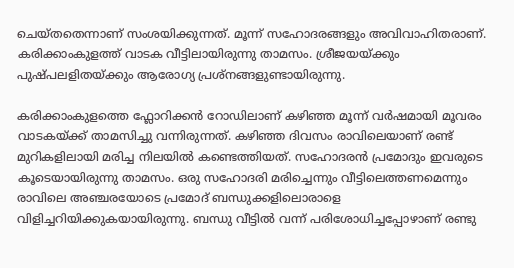ചെയ്തതെന്നാണ് സംശയിക്കുന്നത്. മൂന്ന് സഹോദരങ്ങളും അവിവാഹിതരാണ്. കരിക്കാംകുളത്ത് വാടക വീട്ടിലായിരുന്നു താമസം. ശ്രീജയയ്ക്കും പുഷ്പലളിതയ്ക്കും ആരോഗ്യ പ്രശ്നങ്ങളുണ്ടായിരുന്നു.

കരിക്കാംകുളത്തെ ഫ്ലോറിക്കന്‍ റോഡിലാണ് കഴിഞ്ഞ മൂന്ന് വര്‍ഷമായി മൂവരം വാടകയ്ക്ക് താമസിച്ചു വന്നിരുന്നത്. കഴിഞ്ഞ ദിവസം രാവിലെയാണ് രണ്ട് മുറികളിലായി മരിച്ച നിലയില്‍ കണ്ടെത്തിയത്. സഹോദരന്‍ പ്രമോദും ഇവരുടെ കൂടെയായിരുന്നു താമസം. ഒരു സഹോദരി മരിച്ചെന്നും വീട്ടിലെത്തണമെന്നും രാവിലെ അഞ്ചരയോടെ പ്രമോദ് ബന്ധുക്കളിലൊരാളെ വിളിച്ചറിയിക്കുകയായിരുന്നു. ബന്ധു വീട്ടില്‍ വന്ന് പരിശോധിച്ചപ്പോഴാണ് രണ്ടു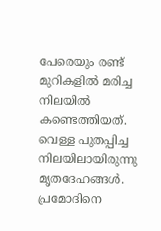പേരെയും രണ്ട് മുറികളില്‍ മരിച്ച നിലയില്‍ കണ്ടെത്തിയത്. വെള്ള പുതപ്പിച്ച നിലയിലായിരുന്നു മൃതദേഹങ്ങള്‍. പ്രമോദിനെ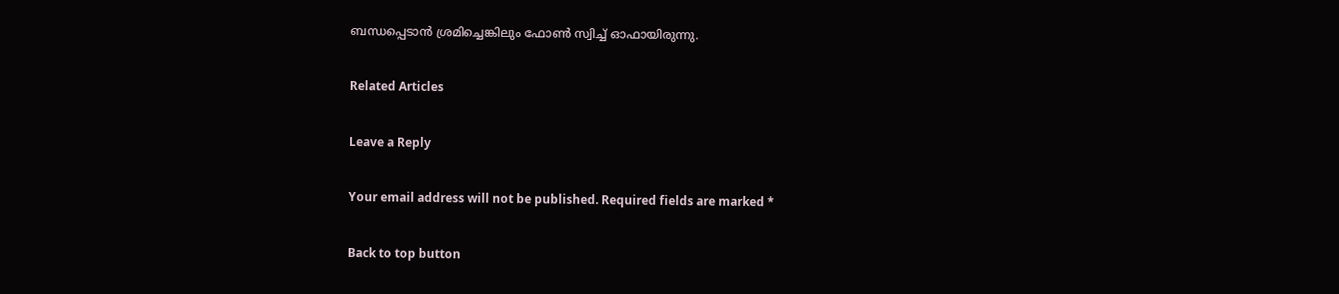ബന്ധപ്പെടാന്‍ ശ്രമിച്ചെങ്കിലും ഫോണ്‍ സ്വിച്ച് ഓഫായിരുന്നു.

Related Articles

Leave a Reply

Your email address will not be published. Required fields are marked *

Back to top button